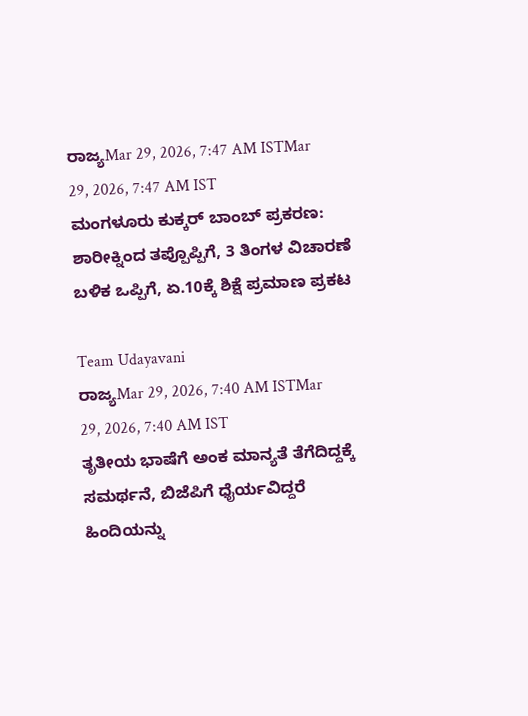ರಾಜ್ಯMar 29, 2026, 7:47 AM ISTMar 29, 2026, 7:47 AM IST
ಮಂಗಳೂರು ಕುಕ್ಕರ್ ಬಾಂಬ್ ಪ್ರಕರಣ: ಶಾರೀಕ್ನಿಂದ ತಪ್ಪೊಪ್ಪಿಗೆ, 3 ತಿಂಗಳ ವಿಚಾರಣೆ ಬಳಿಕ ಒಪ್ಪಿಗೆ, ಏ.10ಕ್ಕೆ ಶಿಕ್ಷೆ ಪ್ರಮಾಣ ಪ್ರಕಟ

Team Udayavani
ರಾಜ್ಯMar 29, 2026, 7:40 AM ISTMar 29, 2026, 7:40 AM IST
ತೃತೀಯ ಭಾಷೆಗೆ ಅಂಕ ಮಾನ್ಯತೆ ತೆಗೆದಿದ್ದಕ್ಕೆ ಸಮರ್ಥನೆ, ಬಿಜೆಪಿಗೆ ಧೈರ್ಯವಿದ್ದರೆ ಹಿಂದಿಯನ್ನು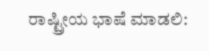ರಾಷ್ಟ್ರೀಯ ಭಾಷೆ ಮಾಡಲಿ: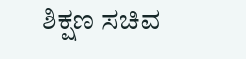ಶಿಕ್ಷಣ ಸಚಿವ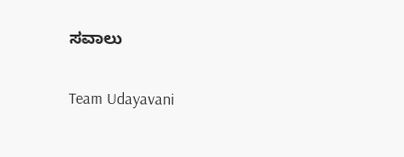ಸವಾಲು

Team Udayavani